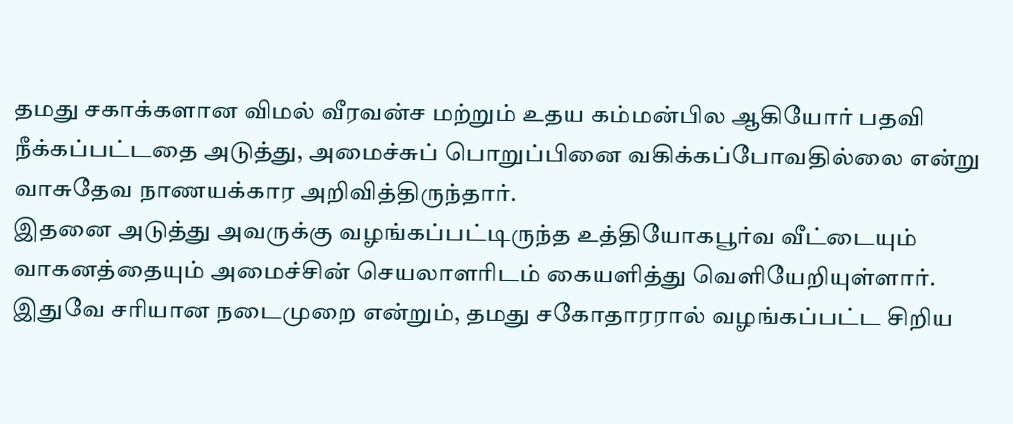தமது சகாக்களான விமல் வீரவன்ச மற்றும் உதய கம்மன்பில ஆகியோர் பதவி நீக்கப்பட்டதை அடுத்து, அமைச்சுப் பொறுப்பினை வகிக்கப்போவதில்லை என்று வாசுதேவ நாணயக்கார அறிவித்திருந்தார்.
இதனை அடுத்து அவருக்கு வழங்கப்பட்டிருந்த உத்தியோகபூர்வ வீட்டையும் வாகனத்தையும் அமைச்சின் செயலாளரிடம் கையளித்து வெளியேறியுள்ளார்.
இதுவே சரியான நடைமுறை என்றும், தமது சகோதாரரால் வழங்கப்பட்ட சிறிய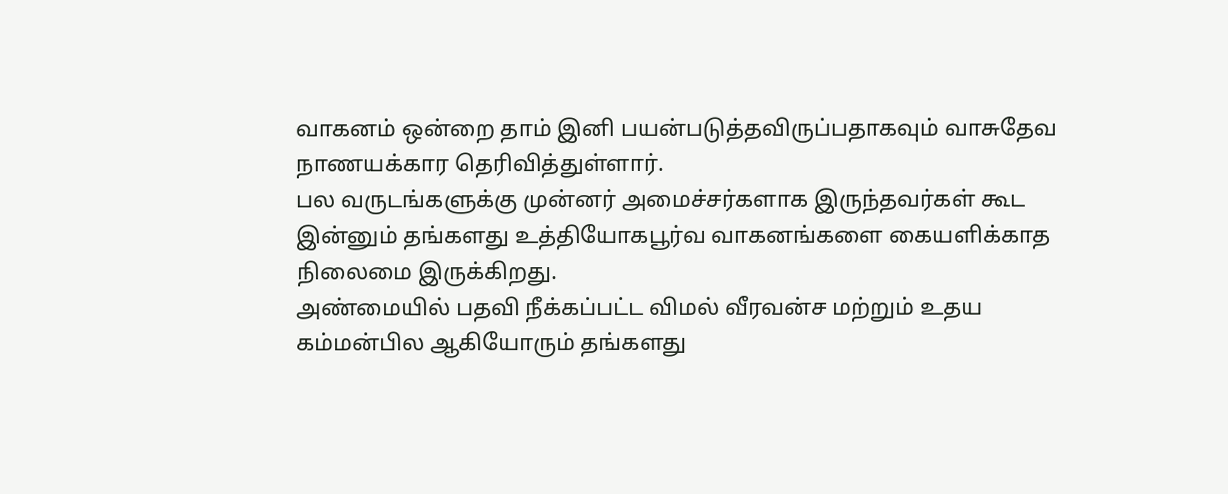வாகனம் ஒன்றை தாம் இனி பயன்படுத்தவிருப்பதாகவும் வாசுதேவ நாணயக்கார தெரிவித்துள்ளார்.
பல வருடங்களுக்கு முன்னர் அமைச்சர்களாக இருந்தவர்கள் கூட இன்னும் தங்களது உத்தியோகபூர்வ வாகனங்களை கையளிக்காத நிலைமை இருக்கிறது.
அண்மையில் பதவி நீக்கப்பட்ட விமல் வீரவன்ச மற்றும் உதய கம்மன்பில ஆகியோரும் தங்களது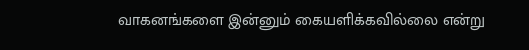வாகனங்களை இன்னும் கையளிக்கவில்லை என்று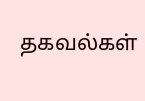தகவல்கள்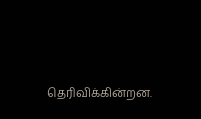தெரிவிக்கின்றன.